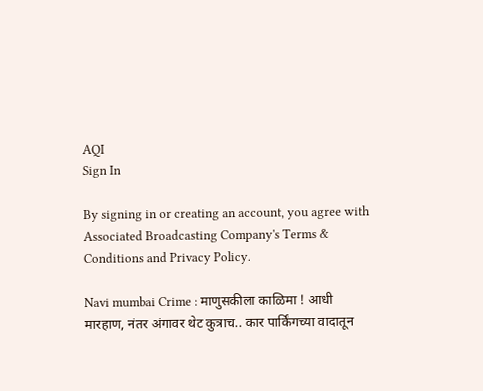AQI
Sign In

By signing in or creating an account, you agree with Associated Broadcasting Company's Terms & Conditions and Privacy Policy.

Navi mumbai Crime : माणुसकीला काळिमा ! आधी मारहाण, नंतर अंगावर थेट कुत्राच.. कार पार्किंगच्या वादातून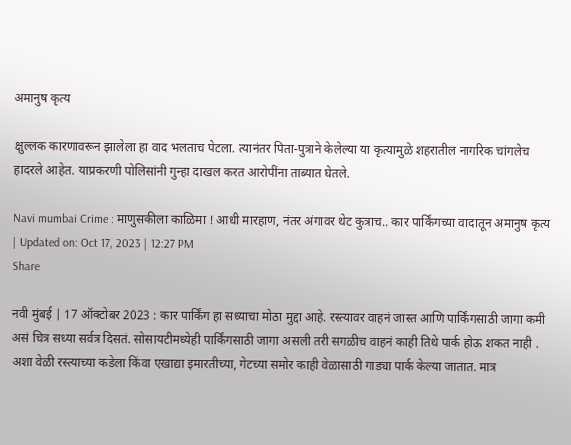अमानुष कृत्य

क्षुल्लक कारणावरून झालेला हा वाद भलताच पेटला. त्यानंतर पिता-पुत्राने केलेल्या या कृत्यामुळे शहरातील नागरिक चांगलेच हादरले आहेत. याप्रकरणी पोलिसांनी गुन्हा दाखल करत आरोपींना ताब्यात घेतले.

Navi mumbai Crime : माणुसकीला काळिमा ! आधी मारहाण, नंतर अंगावर थेट कुत्राच.. कार पार्किंगच्या वादातून अमानुष कृत्य
| Updated on: Oct 17, 2023 | 12:27 PM
Share

नवी मुंबई | 17 ऑक्टोबर 2023 : कार पार्किंग हा सध्याचा मोठा मुद्दा आहे. रस्त्यावर वाहनं जास्त आणि पार्किंगसाठी जागा कमी असं चित्र सध्या सर्वत्र दिसतं. सोसायटीमध्येही पार्किंगसाठी जागा असली तरी सगळीच वाहनं काही तिथे पार्क होऊ शकत नाही . अशा वेळी रस्त्याच्या कडेला किंवा एखाद्या इमारतीच्या, गेटच्या समोर काही वेळासाठी गाड्या पार्क केल्या जातात. मात्र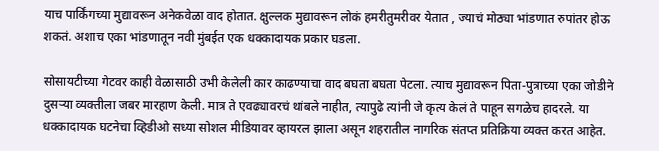याच पार्किंगच्या मुद्यावरून अनेकवेळा वाद होतात. क्षुल्लक मुद्यावरून लोकं हमरीतुमरीवर येतात , ज्याचं मोठ्या भांडणात रुपांतर होऊ शकतं. अशाच एका भांडणातून नवी मुंबईत एक धक्कादायक प्रकार घडला.

सोसायटीच्या गेटवर काही वेळासाठी उभी केलेली कार काढण्याचा वाद बघता बघता पेटला. त्याच मुद्यावरून पिता-पुत्राच्या एका जोडीने दुसऱ्या व्यक्तीला जबर मारहाण केली. मात्र ते एवढ्यावरचं थांबले नाहीत, त्यापुढे त्यांनी जे कृत्य केलं ते पाहून सगळेच हादरले. या धक्कादायक घटनेचा व्हिडीओ सध्या सोशल मीडियावर व्हायरल झाला असून शहरातील नागरिक संतप्त प्रतिक्रिया व्यक्त करत आहेत.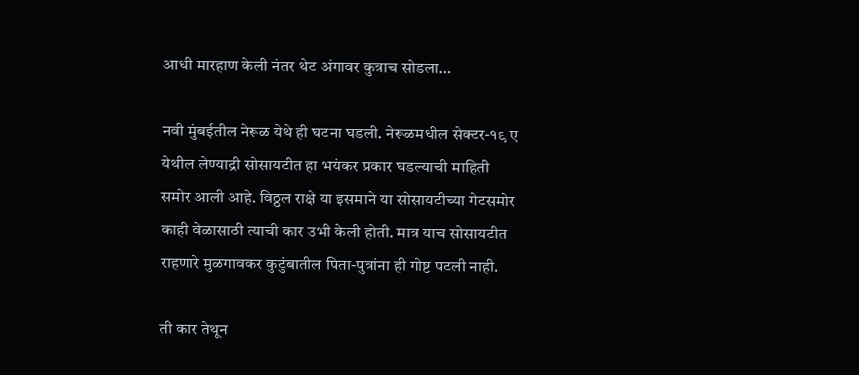आधी मारहाण केली नंतर थेट अंगावर कुत्राच सोडला…

नवी मुंबईतील नेरूळ येथे ही घटना घडली. नेरूळमधील सेक्टर-१९ ए येथील लेण्याद्री सोसायटीत हा भयंकर प्रकार घडल्याची माहिती समोर आली आहे. विठ्ठल राक्षे या इसमाने या सोसायटीच्या गेटसमोर काही वेळासाठी त्याची कार उभी केली होती. मात्र याच सोसायटीत राहणारे मुळगावकर कुटुंबातील पिता-पुत्रांना ही गोष्ट पटली नाही.

ती कार तेथून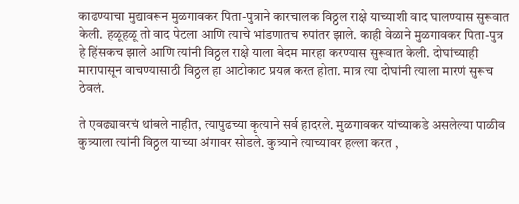काढण्याचा मुद्यावरून मुळगावकर पिता-पुत्राने कारचालक विठ्ठल राक्षे याच्याशी वाद घालण्यास सुरूवात केली. हळूहळू तो वाद पेटला आणि त्याचे भांडणातच रुपांतर झाले. काही वेळाने मुळगावकर पिता-पुत्र हे हिंसकच झाले आणि त्यांनी विठ्ठल राक्षे याला बेदम मारहा करण्यास सुरूवात केली. दोघांच्याही मारापासून वाचण्यासाठी विठ्ठल हा आटोकाट प्रयत्न करत होता. मात्र त्या दोघांनी त्याला मारणं सुरूच ठेवलं.

ते एवढ्यावरचं थांबले नाहीत, त्यापुढच्या कृत्याने सर्व हादरले. मुळगावकर यांच्याकडे असलेल्या पाळीव कुत्र्याला त्यांनी विठ्ठल याच्या अंगावर सोडले. कुत्र्याने त्याच्यावर हल्ला करत ,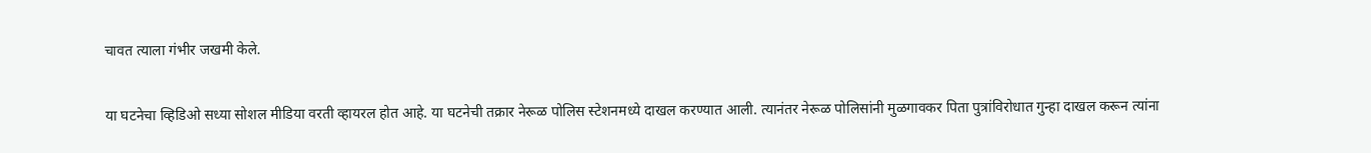चावत त्याला गंभीर जखमी केले.

या घटनेचा व्हिडिओ सध्या सोशल मीडिया वरती व्हायरल होत आहे. या घटनेची तक्रार नेरूळ पोलिस स्टेशनमध्ये दाखल करण्यात आली. त्यानंतर नेरूळ पोलिसांनी मुळगावकर पिता पुत्रांविरोधात गुन्हा दाखल करून त्यांना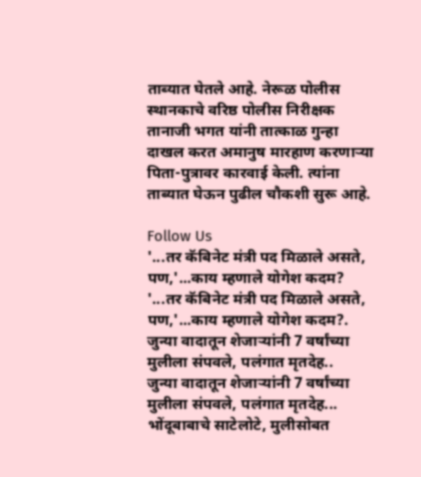ताब्यात घेतले आहे. नेरूळ पोलीस स्थानकाचे वरिष्ठ पोलीस निरीक्षक तानाजी भगत यांनी तात्काळ गुन्हा दाखल करत अमानुष मारहाण करणाऱ्या पिता-पुत्रावर कारवाई केली. त्यांना ताब्यात घेऊन पुढील चौकशी सुरू आहे.

Follow Us
'...तर कॅबिनेट मंत्री पद मिळाले असते, पण,'...काय म्हणाले योगेश कदम?
'...तर कॅबिनेट मंत्री पद मिळाले असते, पण,'...काय म्हणाले योगेश कदम?.
जुन्या वादातून शेजाऱ्यांनी 7 वर्षांच्या मुलीला संपवले, पलंगात मृतदेह..
जुन्या वादातून शेजाऱ्यांनी 7 वर्षांच्या मुलीला संपवले, पलंगात मृतदेह...
भोंदूबाबाचे साटेलोटे, मुलीसोबत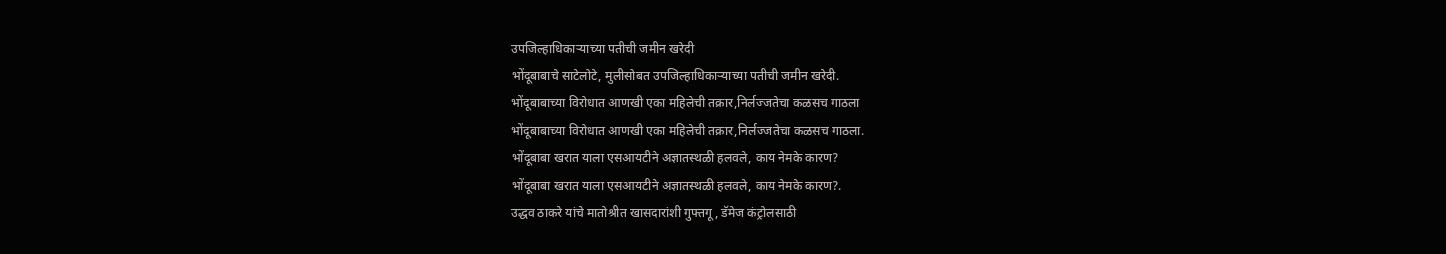उपजिल्हाधिकाऱ्याच्या पतीची जमीन खरेदी
भोंदूबाबाचे साटेलोटे, मुलीसोबत उपजिल्हाधिकाऱ्याच्या पतीची जमीन खरेदी.
भोंदूबाबाच्या विरोधात आणखी एका महिलेची तक्रार,निर्लज्जतेचा कळसच गाठला
भोंदूबाबाच्या विरोधात आणखी एका महिलेची तक्रार,निर्लज्जतेचा कळसच गाठला.
भोंदूबाबा खरात याला एसआयटीने अज्ञातस्थळी हलवले, काय नेमके कारण?
भोंदूबाबा खरात याला एसआयटीने अज्ञातस्थळी हलवले, काय नेमके कारण?.
उद्धव ठाकरे यांचे मातोश्रीत खासदारांशी गुफ्तगू , डॅमेज कंट्रोलसाठी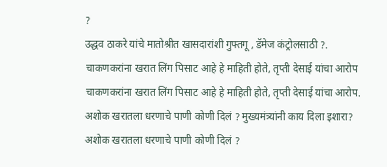?
उद्धव ठाकरे यांचे मातोश्रीत खासदारांशी गुफ्तगू , डॅमेज कंट्रोलसाठी ?.
चाकणकरांना खरात लिंग पिसाट आहे हे माहिती होते, तृप्ती देसाई यांचा आरोप
चाकणकरांना खरात लिंग पिसाट आहे हे माहिती होते, तृप्ती देसाई यांचा आरोप.
अशोक खरातला धरणाचे पाणी कोणी दिलं ? मुख्यमंत्र्यांनी काय दिला इशारा?
अशोक खरातला धरणाचे पाणी कोणी दिलं ?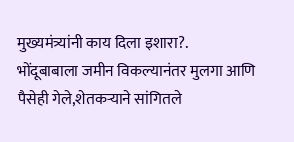मुख्यमंत्र्यांनी काय दिला इशारा?.
भोंदूबाबाला जमीन विकल्यानंतर मुलगा आणि पैसेही गेले,शेतकऱ्याने सांगितले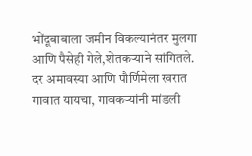भोंदूबाबाला जमीन विकल्यानंतर मुलगा आणि पैसेही गेले,शेतकऱ्याने सांगितले.
दर अमावस्या आणि पौर्णिमेला खरात गावात यायचा, गावकऱ्यांनी मांडली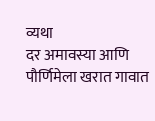व्यथा
दर अमावस्या आणि पौर्णिमेला खरात गावात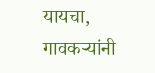यायचा, गावकऱ्यांनी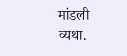मांडली व्यथा.